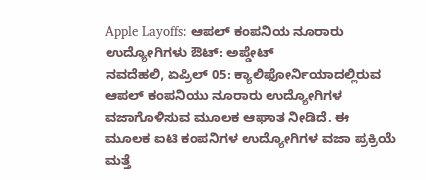Apple Layoffs: ಆಪಲ್ ಕಂಪನಿಯ ನೂರಾರು ಉದ್ಯೋಗಿಗಳು ಔಟ್: ಅಪ್ಡೇಟ್
ನವದೆಹಲಿ, ಏಪ್ರಿಲ್ 05: ಕ್ಯಾಲಿಫೋರ್ನಿಯಾದಲ್ಲಿರುವ ಆಪಲ್ ಕಂಪನಿಯು ನೂರಾರು ಉದ್ಯೋಗಿಗಳ ವಜಾಗೊಳಿಸುವ ಮೂಲಕ ಆಘಾತ ನೀಡಿದೆ. ಈ ಮೂಲಕ ಐಟಿ ಕಂಪನಿಗಳ ಉದ್ಯೋಗಿಗಳ ವಜಾ ಪ್ರಕ್ರಿಯೆ ಮತ್ತೆ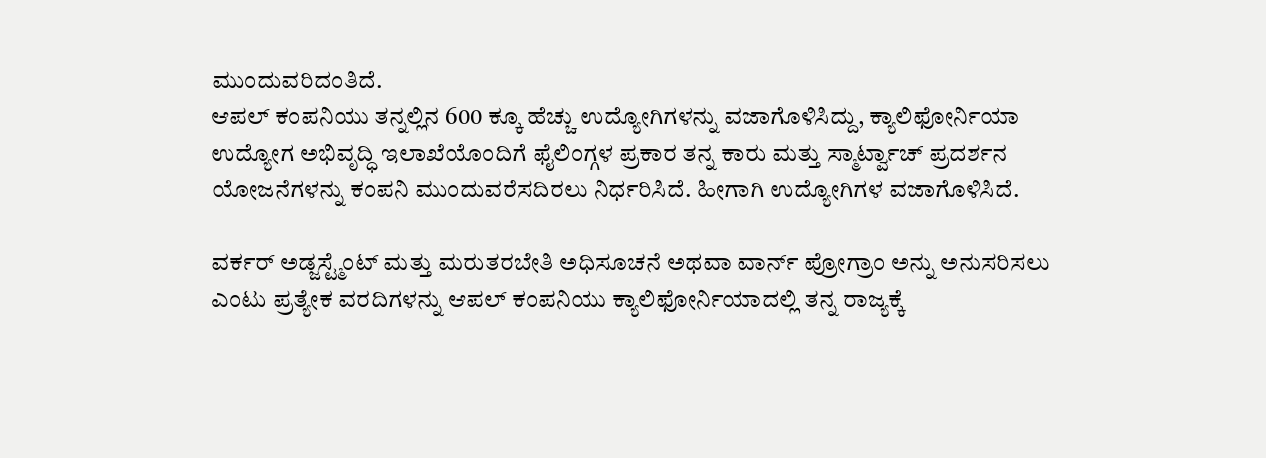ಮುಂದುವರಿದಂತಿದೆ.
ಆಪಲ್ ಕಂಪನಿಯು ತನ್ನಲ್ಲಿನ 600 ಕ್ಕೂ ಹೆಚ್ಚು ಉದ್ಯೋಗಿಗಳನ್ನು ವಜಾಗೊಳಿಸಿದ್ದು, ಕ್ಯಾಲಿಫೋರ್ನಿಯಾ ಉದ್ಯೋಗ ಅಭಿವೃದ್ಧಿ ಇಲಾಖೆಯೊಂದಿಗೆ ಫೈಲಿಂಗ್ಗಳ ಪ್ರಕಾರ ತನ್ನ ಕಾರು ಮತ್ತು ಸ್ಮಾರ್ಟ್ವಾಚ್ ಪ್ರದರ್ಶನ ಯೋಜನೆಗಳನ್ನು ಕಂಪನಿ ಮುಂದುವರೆಸದಿರಲು ನಿರ್ಧರಿಸಿದೆ. ಹೀಗಾಗಿ ಉದ್ಯೋಗಿಗಳ ವಜಾಗೊಳಿಸಿದೆ.

ವರ್ಕರ್ ಅಡ್ಜಸ್ಟ್ಮೆಂಟ್ ಮತ್ತು ಮರುತರಬೇತಿ ಅಧಿಸೂಚನೆ ಅಥವಾ ವಾರ್ನ್ ಪ್ರೋಗ್ರಾಂ ಅನ್ನು ಅನುಸರಿಸಲು ಎಂಟು ಪ್ರತ್ಯೇಕ ವರದಿಗಳನ್ನು ಆಪಲ್ ಕಂಪನಿಯು ಕ್ಯಾಲಿಫೋರ್ನಿಯಾದಲ್ಲಿ ತನ್ನ ರಾಜ್ಯಕ್ಕೆ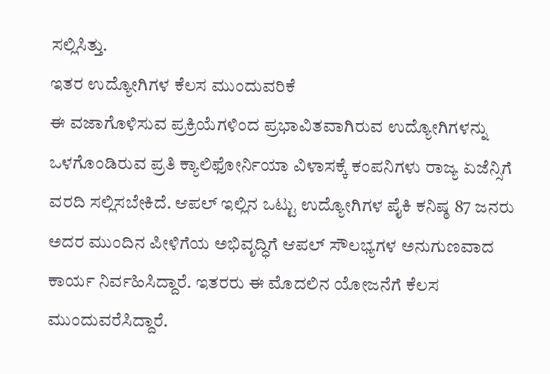ಸಲ್ಲಿಸಿತ್ತು.
ಇತರ ಉದ್ಯೋಗಿಗಳ ಕೆಲಸ ಮುಂದುವರಿಕೆ
ಈ ವಜಾಗೊಳಿಸುವ ಪ್ರಕ್ರಿಯೆಗಳಿಂದ ಪ್ರಭಾವಿತವಾಗಿರುವ ಉದ್ಯೋಗಿಗಳನ್ನು ಒಳಗೊಂಡಿರುವ ಪ್ರತಿ ಕ್ಯಾಲಿಫೋರ್ನಿಯಾ ವಿಳಾಸಕ್ಕೆ ಕಂಪನಿಗಳು ರಾಜ್ಯ ಏಜೆನ್ಸಿಗೆ ವರದಿ ಸಲ್ಲಿಸಬೇಕಿದೆ. ಆಪಲ್ ಇಲ್ಲಿನ ಒಟ್ಟು ಉದ್ಯೋಗಿಗಳ ಪೈಕಿ ಕನಿಷ್ಠ 87 ಜನರು ಅದರ ಮುಂದಿನ ಪೀಳಿಗೆಯ ಅಭಿವೃದ್ಧಿಗೆ ಆಪಲ್ ಸೌಲಭ್ಯಗಳ ಅನುಗುಣವಾದ ಕಾರ್ಯ ನಿರ್ವಹಿಸಿದ್ದಾರೆ. ಇತರರು ಈ ಮೊದಲಿನ ಯೋಜನೆಗೆ ಕೆಲಸ ಮುಂದುವರೆಸಿದ್ದಾರೆ.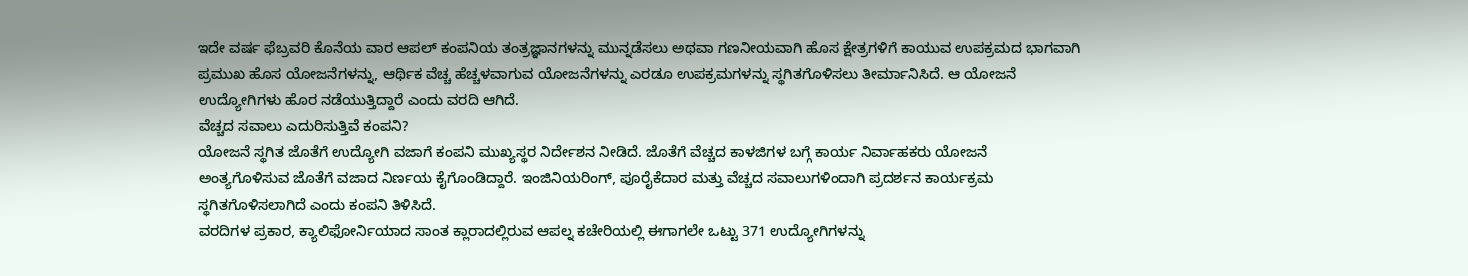ಇದೇ ವರ್ಷ ಫೆಬ್ರವರಿ ಕೊನೆಯ ವಾರ ಆಪಲ್ ಕಂಪನಿಯ ತಂತ್ರಜ್ಞಾನಗಳನ್ನು ಮುನ್ನಡೆಸಲು ಅಥವಾ ಗಣನೀಯವಾಗಿ ಹೊಸ ಕ್ಷೇತ್ರಗಳಿಗೆ ಕಾಯುವ ಉಪಕ್ರಮದ ಭಾಗವಾಗಿ ಪ್ರಮುಖ ಹೊಸ ಯೋಜನೆಗಳನ್ನು, ಆರ್ಥಿಕ ವೆಚ್ಚ ಹೆಚ್ಚಳವಾಗುವ ಯೋಜನೆಗಳನ್ನು ಎರಡೂ ಉಪಕ್ರಮಗಳನ್ನು ಸ್ಥಗಿತಗೊಳಿಸಲು ತೀರ್ಮಾನಿಸಿದೆ. ಆ ಯೋಜನೆ ಉದ್ಯೋಗಿಗಳು ಹೊರ ನಡೆಯುತ್ತಿದ್ದಾರೆ ಎಂದು ವರದಿ ಆಗಿದೆ.
ವೆಚ್ಚದ ಸವಾಲು ಎದುರಿಸುತ್ತಿವೆ ಕಂಪನಿ?
ಯೋಜನೆ ಸ್ಥಗಿತ ಜೊತೆಗೆ ಉದ್ಯೋಗಿ ವಜಾಗೆ ಕಂಪನಿ ಮುಖ್ಯಸ್ಥರ ನಿರ್ದೇಶನ ನೀಡಿದೆ. ಜೊತೆಗೆ ವೆಚ್ಚದ ಕಾಳಜಿಗಳ ಬಗ್ಗೆ ಕಾರ್ಯ ನಿರ್ವಾಹಕರು ಯೋಜನೆ ಅಂತ್ಯಗೊಳಿಸುವ ಜೊತೆಗೆ ವಜಾದ ನಿರ್ಣಯ ಕೈಗೊಂಡಿದ್ದಾರೆ. ಇಂಜಿನಿಯರಿಂಗ್, ಪೂರೈಕೆದಾರ ಮತ್ತು ವೆಚ್ಚದ ಸವಾಲುಗಳಿಂದಾಗಿ ಪ್ರದರ್ಶನ ಕಾರ್ಯಕ್ರಮ ಸ್ಥಗಿತಗೊಳಿಸಲಾಗಿದೆ ಎಂದು ಕಂಪನಿ ತಿಳಿಸಿದೆ.
ವರದಿಗಳ ಪ್ರಕಾರ, ಕ್ಯಾಲಿಫೋರ್ನಿಯಾದ ಸಾಂತ ಕ್ಲಾರಾದಲ್ಲಿರುವ ಆಪಲ್ನ ಕಚೇರಿಯಲ್ಲಿ ಈಗಾಗಲೇ ಒಟ್ಟು 371 ಉದ್ಯೋಗಿಗಳನ್ನು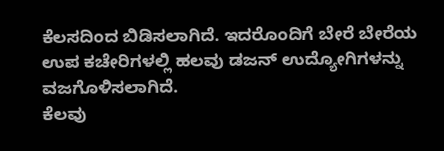ಕೆಲಸದಿಂದ ಬಿಡಿಸಲಾಗಿದೆ. ಇದರೊಂದಿಗೆ ಬೇರೆ ಬೇರೆಯ ಉಪ ಕಚೇರಿಗಳಲ್ಲಿ ಹಲವು ಡಜನ್ ಉದ್ಯೋಗಿಗಳನ್ನು ವಜಗೊಳಿಸಲಾಗಿದೆ.
ಕೆಲವು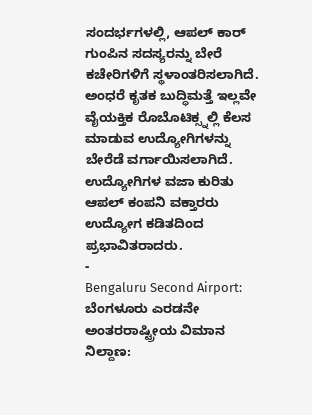ಸಂದರ್ಭಗಳಲ್ಲಿ, ಆಪಲ್ ಕಾರ್ ಗುಂಪಿನ ಸದಸ್ಯರನ್ನು ಬೇರೆ ಕಚೇರಿಗಳಿಗೆ ಸ್ಥಳಾಂತರಿಸಲಾಗಿದೆ. ಅಂಧರೆ ಕೃತಕ ಬುದ್ಧಿಮತ್ತೆ ಇಲ್ಲವೇ ವೈಯಕ್ತಿಕ ರೊಬೊಟಿಕ್ಸ್ನಲ್ಲಿ ಕೆಲಸ ಮಾಡುವ ಉದ್ಯೋಗಿಗಳನ್ನು ಬೇರೆಡೆ ವರ್ಗಾಯಿಸಲಾಗಿದೆ. ಉದ್ಯೋಗಿಗಳ ವಜಾ ಕುರಿತು ಆಪಲ್ ಕಂಪನಿ ವಕ್ತಾರರು ಉದ್ಯೋಗ ಕಡಿತದಿಂದ ಪ್ರಭಾವಿತರಾದರು.
-
Bengaluru Second Airport: ಬೆಂಗಳೂರು ಎರಡನೇ ಅಂತರರಾಷ್ಟ್ರೀಯ ವಿಮಾನ ನಿಲ್ದಾಣ: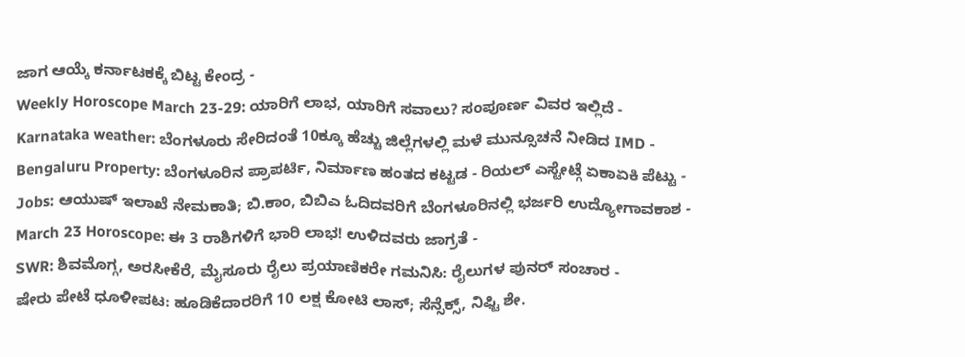ಜಾಗ ಆಯ್ಕೆ ಕರ್ನಾಟಕಕ್ಕೆ ಬಿಟ್ಟ ಕೇಂದ್ರ -
Weekly Horoscope March 23-29: ಯಾರಿಗೆ ಲಾಭ, ಯಾರಿಗೆ ಸವಾಲು? ಸಂಪೂರ್ಣ ವಿವರ ಇಲ್ಲಿದೆ -
Karnataka weather: ಬೆಂಗಳೂರು ಸೇರಿದಂತೆ 10ಕ್ಕೂ ಹೆಚ್ಚು ಜಿಲ್ಲೆಗಳಲ್ಲಿ ಮಳೆ ಮುನ್ಸೂಚನೆ ನೀಡಿದ IMD -
Bengaluru Property: ಬೆಂಗಳೂರಿನ ಪ್ರಾಪರ್ಟಿ, ನಿರ್ಮಾಣ ಹಂತದ ಕಟ್ಟಡ - ರಿಯಲ್ ಎಸ್ಟೇಟ್ಗೆ ಏಕಾಏಕಿ ಪೆಟ್ಟು -
Jobs: ಆಯುಷ್ ಇಲಾಖೆ ನೇಮಕಾತಿ; ಬಿ.ಕಾಂ, ಬಿಬಿಎ ಓದಿದವರಿಗೆ ಬೆಂಗಳೂರಿನಲ್ಲಿ ಭರ್ಜರಿ ಉದ್ಯೋಗಾವಕಾಶ -
March 23 Horoscope: ಈ 3 ರಾಶಿಗಳಿಗೆ ಭಾರಿ ಲಾಭ! ಉಳಿದವರು ಜಾಗ್ರತೆ -
SWR: ಶಿವಮೊಗ್ಗ, ಅರಸೀಕೆರೆ, ಮೈಸೂರು ರೈಲು ಪ್ರಯಾಣಿಕರೇ ಗಮನಿಸಿ: ರೈಲುಗಳ ಪುನರ್ ಸಂಚಾರ -
ಷೇರು ಪೇಟೆ ಧೂಳೀಪಟ: ಹೂಡಿಕೆದಾರರಿಗೆ 10 ಲಕ್ಷ ಕೋಟಿ ಲಾಸ್; ಸೆನ್ಸೆಕ್ಸ್, ನಿಫ್ಟಿ ಶೇ.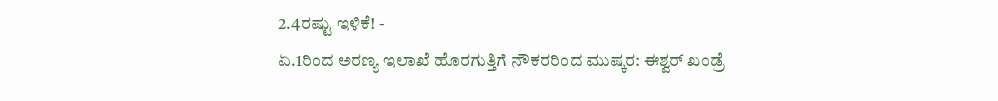2.4ರಷ್ಟು ಇಳಿಕೆ! -
ಏ.1ರಿಂದ ಅರಣ್ಯ ಇಲಾಖೆ ಹೊರಗುತ್ತಿಗೆ ನೌಕರರಿಂದ ಮುಷ್ಕರ: ಈಶ್ವರ್ ಖಂಡ್ರೆ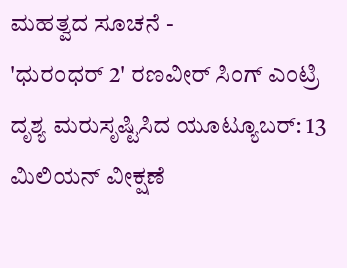ಮಹತ್ವದ ಸೂಚನೆ -
'ಧುರಂಧರ್ 2' ರಣವೀರ್ ಸಿಂಗ್ ಎಂಟ್ರಿ ದೃಶ್ಯ ಮರುಸೃಷ್ಟಿಸಿದ ಯೂಟ್ಯೂಬರ್: 13 ಮಿಲಿಯನ್ ವೀಕ್ಷಣೆ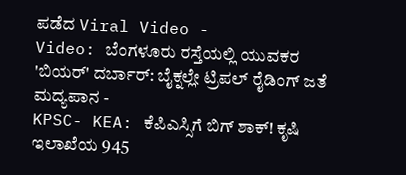ಪಡೆದ Viral Video -
Video: ಬೆಂಗಳೂರು ರಸ್ತೆಯಲ್ಲಿ ಯುವಕರ 'ಬಿಯರ್' ದರ್ಬಾರ್: ಬೈಕ್ನಲ್ಲೇ ಟ್ರಿಪಲ್ ರೈಡಿಂಗ್ ಜತೆ ಮದ್ಯಪಾನ -
KPSC- KEA: ಕೆಪಿಎಸ್ಸಿಗೆ ಬಿಗ್ ಶಾಕ್! ಕೃಷಿ ಇಲಾಖೆಯ 945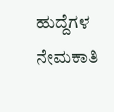ಹುದ್ದೆಗಳ ನೇಮಕಾತಿ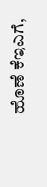ಹೊಣೆ ಕೆಇಎಗೆ,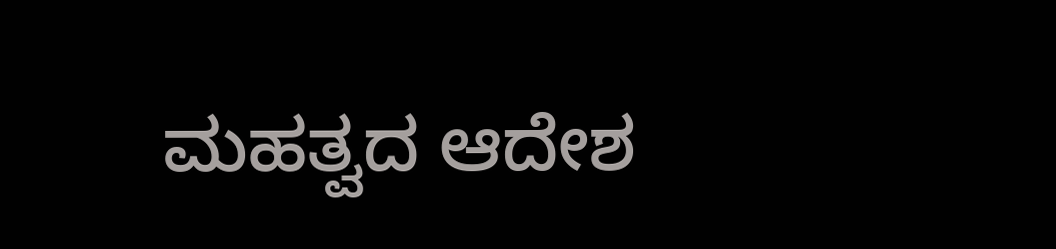ಮಹತ್ವದ ಆದೇಶ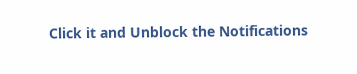Click it and Unblock the Notifications